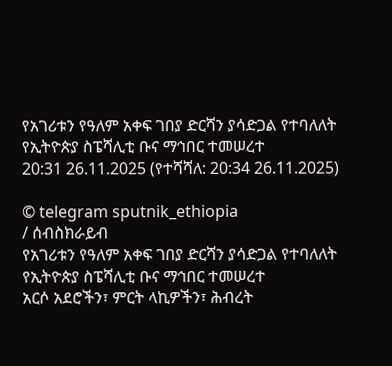የአገሪቱን የዓለም አቀፍ ገበያ ድርሻን ያሳድጋል የተባለለት የኢትዮጵያ ስፔሻሊቲ ቡና ማኅበር ተመሠረተ
20:31 26.11.2025 (የተሻሻለ: 20:34 26.11.2025)

© telegram sputnik_ethiopia
/ ሰብስክራይብ
የአገሪቱን የዓለም አቀፍ ገበያ ድርሻን ያሳድጋል የተባለለት የኢትዮጵያ ስፔሻሊቲ ቡና ማኅበር ተመሠረተ
አርሶ አደሮችን፣ ምርት ላኪዎችን፣ ሕብረት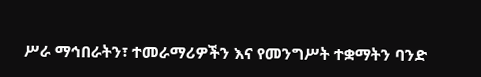ሥራ ማኅበራትን፣ ተመራማሪዎችን እና የመንግሥት ተቋማትን ባንድ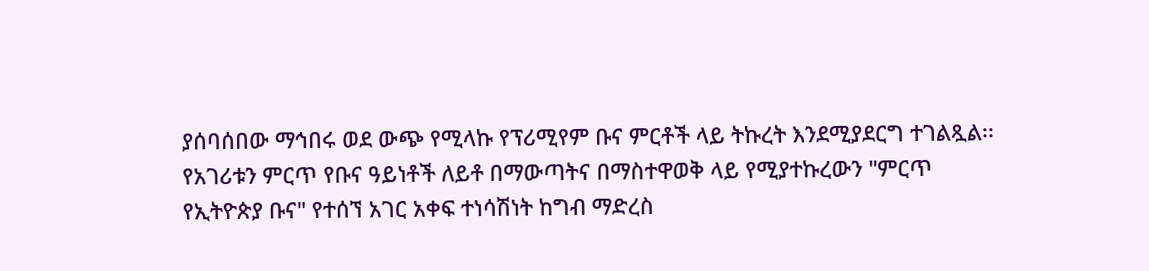ያሰባሰበው ማኅበሩ ወደ ውጭ የሚላኩ የፕሪሚየም ቡና ምርቶች ላይ ትኩረት እንደሚያደርግ ተገልጿል፡፡
የአገሪቱን ምርጥ የቡና ዓይነቶች ለይቶ በማውጣትና በማስተዋወቅ ላይ የሚያተኩረውን "ምርጥ የኢትዮጵያ ቡና" የተሰኘ አገር አቀፍ ተነሳሽነት ከግብ ማድረስ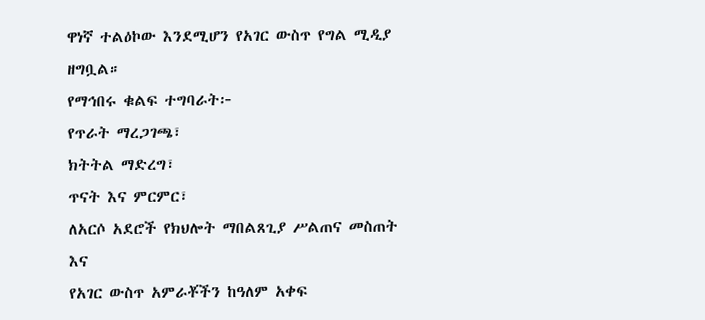ዋነኛ ተልዕኮው እንደሚሆን የአገር ውስጥ የግል ሚዲያ ዘግቧል።
የማኅበሩ ቁልፍ ተግባራት፦
የጥራት ማረጋገጫ፣
ክትትል ማድረግ፣
ጥናት እና ምርምር፣
ለአርሶ አደሮች የክህሎት ማበልጸጊያ ሥልጠና መስጠት እና
የአገር ውስጥ አምራቾችን ከዓለም አቀፍ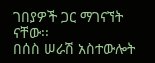ገበያዎች ጋር ማገናኘት ናቸው፡፡
በሰስ ሠራሽ አስተውሎት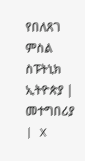የበለጸገ ምስል
ስፑትኒክ ኢትዮጵያ | መተግበሪያ | X